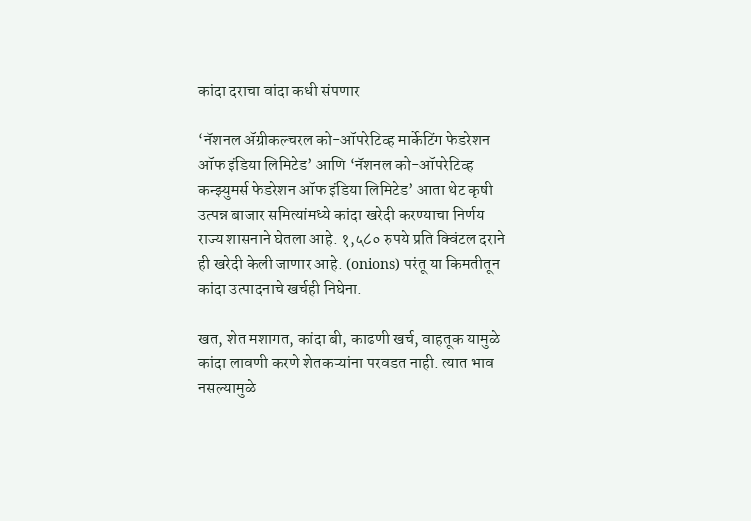कांदा दराचा वांदा कधी संपणार

‘नॅशनल ॲग्रीकल्चरल को-ऑपरेटिव्ह मार्केटिंग फेडरेशन ऑफ इंडिया लिमिटेड’ आणि ‘नॅशनल को-ऑपरेटिव्ह कन्झ्युमर्स फेडरेशन ऑफ इंडिया लिमिटेड’ आता थेट कृषी उत्पन्न बाजार समित्यांमध्ये कांदा खरेदी करण्याचा निर्णय राज्य शासनाने घेतला आहे. १,५८० रुपये प्रति क्विंटल दराने ही खरेदी केली जाणार आहे. (onions) परंतू या किमतीतून कांदा उत्पादनाचे खर्चही निघेना.

खत, शेत मशागत, कांदा बी, काढणी खर्च, वाहतूक यामुळे कांदा लावणी करणे शेतकऱ्यांना परवडत नाही. त्यात भाव नसल्यामुळे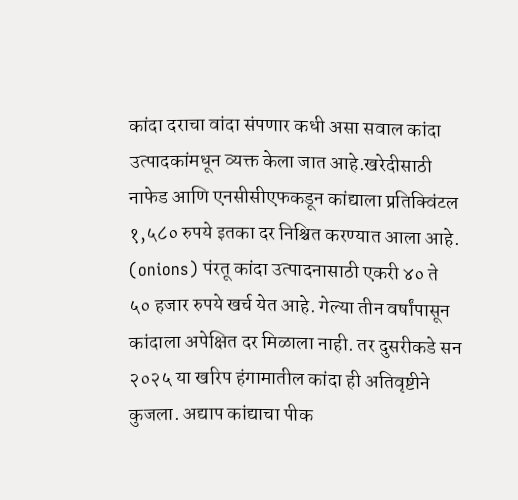कांदा दराचा वांदा संपणार कधी असा सवाल कांदा उत्पादकांमधून व्यक्त केला जात आहे.खरेदीसाठी नाफेड आणि एनसीसीएफकडून कांद्याला प्रतिक्विंटल १,५८० रुपये इतका दर निश्चित करण्यात आला आहे. (onions) पंरतू कांदा उत्पादनासाठी एकरी ४० ते ५० हजार रुपये खर्च येत आहे. गेल्या तीन वर्षांपासून कांदाला अपेक्षित दर मिळाला नाही. तर दुसरीकडे सन २०२५ या खरिप हंगामातील कांदा ही अतिवृष्टीने कुजला. अद्याप कांद्याचा पीक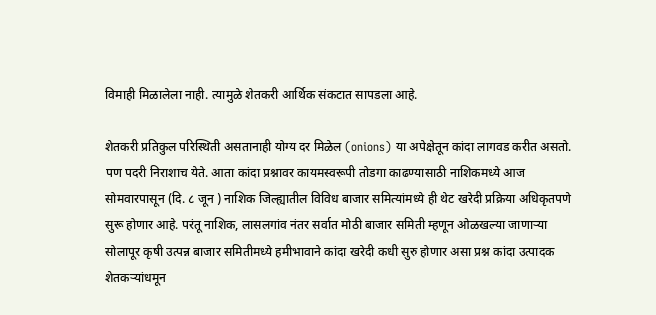विमाही मिळालेला नाही. त्यामुळे शेतकरी आर्थिक संकटात सापडला आहे.

शेतकरी प्रतिकुल परिस्थिती असतानाही योग्य दर मिळेल (onions) या अपेक्षेतून कांदा लागवड करीत असतो. पण पदरी निराशाच येते. आता कांदा प्रश्नावर कायमस्वरूपी तोडगा काढण्यासाठी नाशिकमध्ये आज सोमवारपासून (दि. ८ जून ) नाशिक जिल्ह्यातील विविध बाजार समित्यांमध्ये ही थेट खरेदी प्रक्रिया अधिकृतपणे सुरू होणार आहे. परंतू नाशिक, लासलगांव नंतर सर्वात मोठी बाजार समिती म्हणून ओळखल्या जाणाऱ्या सोलापूर कृषी उत्पन्न बाजार समितीमध्ये हमीभावाने कांदा खरेदी कधी सुरु होणार असा प्रश्न कांदा उत्पादक शेतकऱ्यांधमून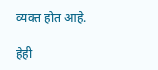व्यक्त होत आहे.

हेही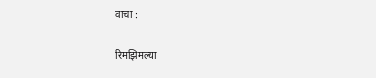वाचा :

रिमझिमल्या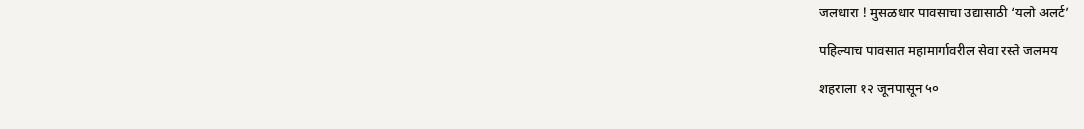जलधारा ! मुसळधार पावसाचा उद्यासाठी ‘यलो अलर्ट’

पहिल्याच पावसात महामार्गावरील सेवा रस्ते जलमय

शहराला १२ जूनपासून ५०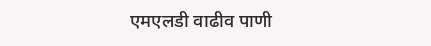एमएलडी वाढीव पाणी